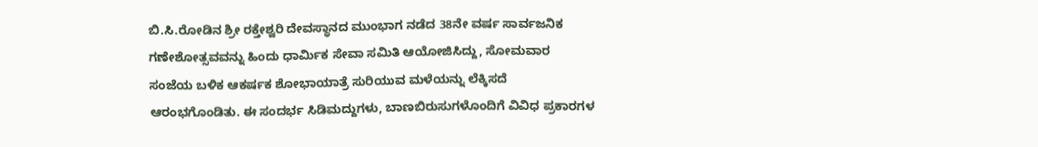ಬಿ.ಸಿ.ರೋಡಿನ ಶ್ರೀ ರಕ್ತೇಶ್ವರಿ ದೇವಸ್ಥಾನದ ಮುಂಭಾಗ ನಡೆದ 38ನೇ ವರ್ಷ ಸಾರ್ವಜನಿಕ ಗಣೇಶೋತ್ಸವವನ್ನು ಹಿಂದು ಧಾರ್ಮಿಕ ಸೇವಾ ಸಮಿತಿ ಆಯೋಜಿಸಿದ್ದು, ಸೋಮವಾರ ಸಂಜೆಯ ಬಳಿಕ ಆಕರ್ಷಕ ಶೋಭಾಯಾತ್ರೆ ಸುರಿಯುವ ಮಳೆಯನ್ನು ಲೆಕ್ಕಿಸದೆ ಆರಂಭಗೊಂಡಿತು. ಈ ಸಂದರ್ಭ ಸಿಡಿಮದ್ದುಗಳು, ಬಾಣಬಿರುಸುಗಳೊಂದಿಗೆ ವಿವಿಧ ಪ್ರಕಾರಗಳ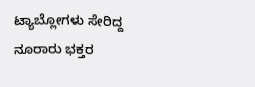ಟ್ಯಾಬ್ಲೋಗಳು ಸೇರಿದ್ದ ನೂರಾರು ಭಕ್ತರ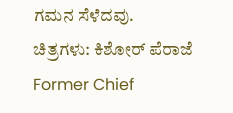ಗಮನ ಸೆಳೆದವು.
ಚಿತ್ರಗಳು: ಕಿಶೋರ್ ಪೆರಾಜೆ
Former Chief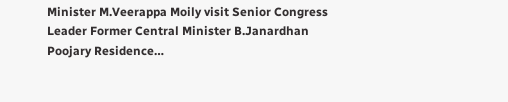Minister M.Veerappa Moily visit Senior Congress Leader Former Central Minister B.Janardhan Poojary Residence…